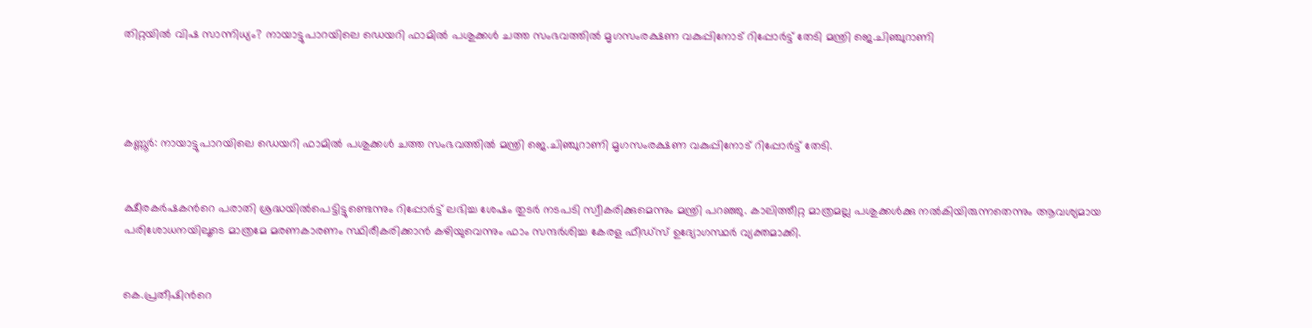തിറ്റയില്‍ വിഷ സാന്നിധ്യം? നായാട്ടുപാറയിലെ ഡെയറി ഫാമില്‍ പശുക്കള്‍ ചത്ത സംഭവത്തില്‍ മൃഗസംരക്ഷണ വകുപ്പിനോട് റിപ്പോര്‍ട്ട് തേടി മന്ത്രി ജെ.ചിഞ്ചുറാണി




കണ്ണൂര്‍: നായാട്ടുപാറയിലെ ഡെയറി ഫാമില്‍ പശുക്കള്‍ ചത്ത സംഭവത്തില്‍ മന്ത്രി ജെ.ചിഞ്ചുറാണി മൃഗസംരക്ഷണ വകുപ്പിനോട് റിപ്പോര്‍ട്ട് തേടി.


ക്ഷീരകര്‍ഷകന്‍റെ പരാതി ശ്രദ്ധയില്‍പെട്ടിട്ടുണ്ടെന്നും റിപ്പോര്‍ട്ട് ലഭിച്ച ശേഷം തുടര്‍ നടപടി സ്വീകരിക്കുമെന്നും മന്ത്രി പറഞ്ഞു. കാലിത്തീറ്റ മാത്രമല്ല പശുക്കള്‍ക്കു നല്‍കിയിരുന്നതെന്നും ആവശ്യമായ പരിശോധനയിലൂടെ മാത്രമേ മരണകാരണം സ്ഥിരീകരിക്കാന്‍ കഴിയുവെന്നും ഫാം സന്ദര്‍ശിച്ച കേരള ഫീഡ്സ് ഉദ്യോഗസ്ഥര്‍ വ്യക്തമാക്കി.


കെ.പ്രതീഷിന്‍റെ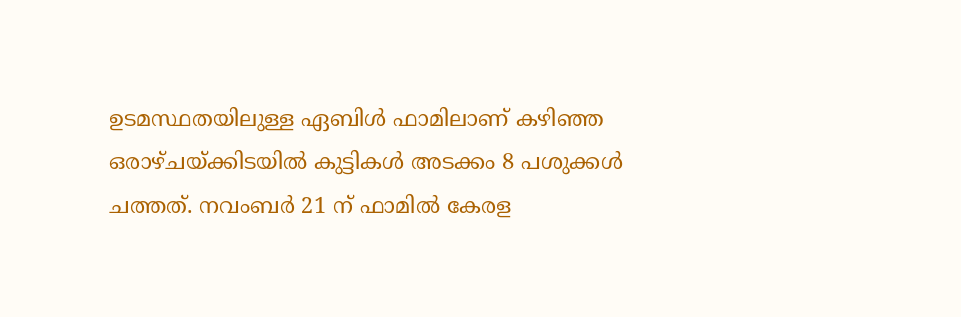ഉടമസ്ഥതയിലുള്ള ഏബിള്‍ ഫാമിലാണ് കഴിഞ്ഞ ഒരാഴ്ചയ്ക്കിടയില്‍ കുട്ടികള്‍ അടക്കം 8 പശുക്കള്‍ ചത്തത്. നവംബര്‍ 21 ന് ഫാമില്‍ കേരള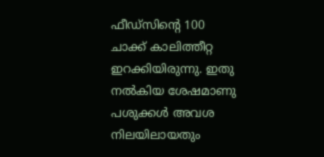ഫീഡ്സിന്‍റെ 100 ചാക്ക് കാലിത്തീറ്റ ഇറക്കിയിരുന്നു. ഇതു നല്‍കിയ ശേഷമാണു പശുക്കള്‍ അവശ നിലയിലായതും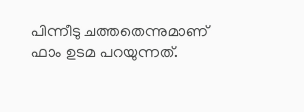പിന്നീടു ചത്തതെന്നുമാണ് ഫാം ഉടമ പറയുന്നത്.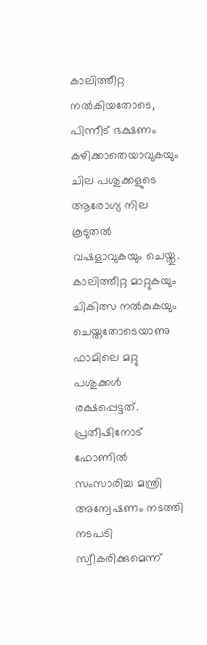കാലിത്തീറ്റ നല്‍കിയതോടെ, പിന്നീട് ഭക്ഷണം കഴിക്കാതെയാവുകയും ചില പശുക്കളുടെ ആരോഗ്യ നില കൂടുതല്‍ വഷളാവുകയും ചെയ്തു. കാലിത്തീറ്റ മാറ്റുകയും ചികിത്സ നല്‍കുകയും ചെയ്തതോടെയാണു ഫാമിലെ മറ്റു പശുക്കള്‍ രക്ഷപ്പെട്ടത്. പ്രതീഷിനോട് ഫോണില്‍ സംസാരിച്ച മന്ത്രി അന്വേഷണം നടത്തി നടപടി സ്വീകരിക്കുമെന്ന്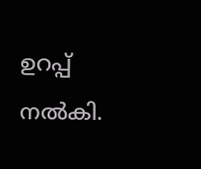ഉറപ്പ് നല്‍കി.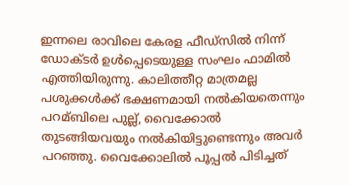ഇന്നലെ രാവിലെ കേരള ഫീഡ്സില്‍ നിന്ന് ഡോക്ടര്‍ ഉള്‍പ്പെടെയുള്ള സംഘം ഫാമില്‍ എത്തിയിരുന്നു. കാലിത്തീറ്റ മാത്രമല്ല പശുക്കള്‍ക്ക് ഭക്ഷണമായി നല്‍കിയതെന്നും പറമ്ബിലെ പുല്ല്, വൈക്കോല്‍ തുടങ്ങിയവയും നല്‍കിയിട്ടുണ്ടെന്നും അവര്‍ പറഞ്ഞു. വൈക്കോലില്‍ പൂപ്പല്‍ പിടിച്ചത്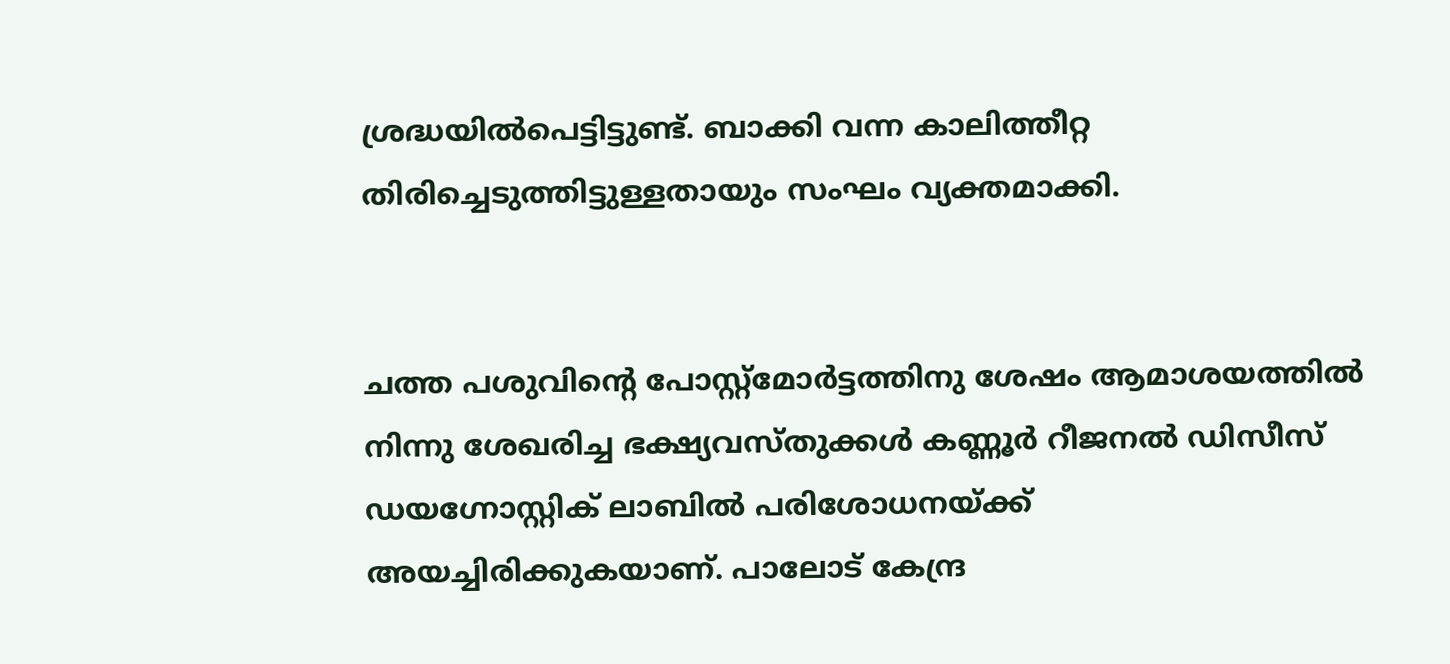ശ്രദ്ധയില്‍പെട്ടിട്ടുണ്ട്. ബാക്കി വന്ന കാലിത്തീറ്റ തിരിച്ചെടുത്തിട്ടുള്ളതായും സംഘം വ്യക്തമാക്കി.


ചത്ത പശുവിന്‍റെ പോസ്റ്റ്മോര്‍ട്ടത്തിനു ശേഷം ആമാശയത്തില്‍ നിന്നു ശേഖരിച്ച ഭക്ഷ്യവസ്തുക്കള്‍ കണ്ണൂര്‍ റീജനല്‍ ഡിസീസ് ഡയഗ്നോസ്റ്റിക് ലാബില്‍ പരിശോധനയ്ക്ക് അയച്ചിരിക്കുകയാണ്. പാലോട് കേന്ദ്ര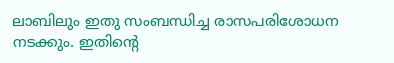ലാബിലും ഇതു സംബന്ധിച്ച രാസപരിശോധന നടക്കും. ഇതിന്‍റെ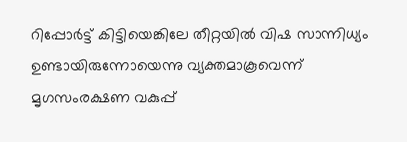റിപ്പോര്‍ട്ട് കിട്ടിയെങ്കിലേ തീറ്റയില്‍ വിഷ സാന്നിധ്യം ഉണ്ടായിരുന്നോയെന്നു വ്യക്തമാകൂവെന്ന് മൃഗസംരക്ഷണ വകുപ്പ്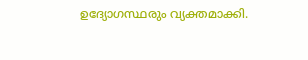ഉദ്യോഗസ്ഥരും വ്യക്തമാക്കി.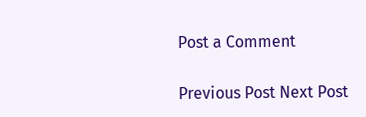Post a Comment

Previous Post Next Post